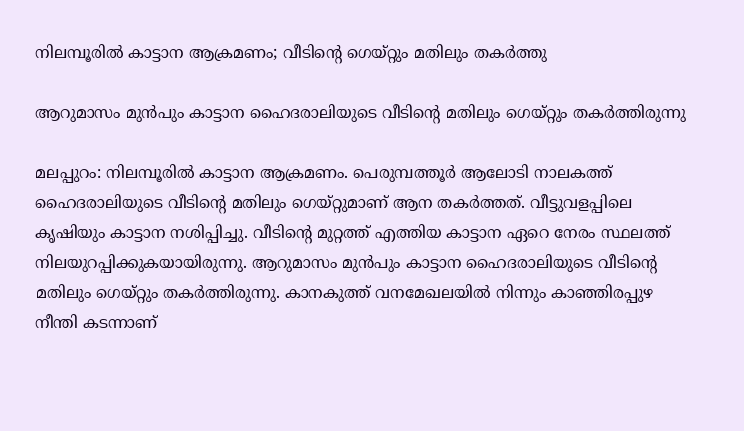നിലമ്പൂരില്‍ കാട്ടാന ആക്രമണം; വീടിന്റെ ഗെയ്റ്റും മതിലും തകര്‍ത്തു

ആറുമാസം മുന്‍പും കാട്ടാന ഹൈദരാലിയുടെ വീടിന്റെ മതിലും ഗെയ്റ്റും തകര്‍ത്തിരുന്നു

മലപ്പുറം: നിലമ്പൂരില്‍ കാട്ടാന ആക്രമണം. പെരുമ്പത്തൂര്‍ ആലോടി നാലകത്ത് ഹൈദരാലിയുടെ വീടിന്റെ മതിലും ഗെയ്റ്റുമാണ് ആന തകര്‍ത്തത്. വീട്ടുവളപ്പിലെ കൃഷിയും കാട്ടാന നശിപ്പിച്ചു. വീടിന്റെ മുറ്റത്ത് എത്തിയ കാട്ടാന ഏറെ നേരം സ്ഥലത്ത് നിലയുറപ്പിക്കുകയായിരുന്നു. ആറുമാസം മുന്‍പും കാട്ടാന ഹൈദരാലിയുടെ വീടിന്റെ മതിലും ഗെയ്റ്റും തകര്‍ത്തിരുന്നു. കാനകുത്ത് വനമേഖലയില്‍ നിന്നും കാഞ്ഞിരപ്പുഴ നീന്തി കടന്നാണ്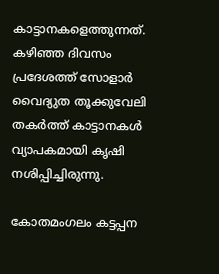കാട്ടാനകളെത്തുന്നത്. കഴിഞ്ഞ ദിവസം പ്രദേശത്ത് സോളാര്‍ വൈദ്യുത തൂക്കുവേലി തകര്‍ത്ത് കാട്ടാനകള്‍ വ്യാപകമായി കൃഷി നശിപ്പിച്ചിരുന്നു.

കോതമംഗലം കട്ടപ്പന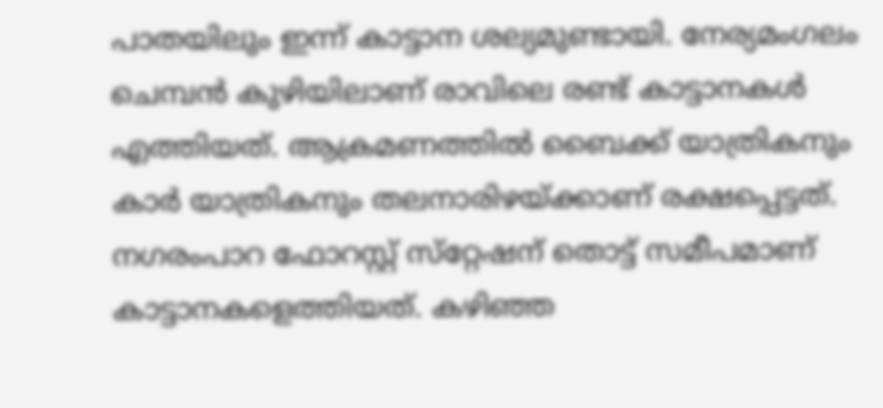പാതയിലും ഇന്ന് കാട്ടാന ശല്യമുണ്ടായി. നേര്യമംഗലം ചെമ്പന്‍ കുഴിയിലാണ് രാവിലെ രണ്ട് കാട്ടാനകള്‍ എത്തിയത്. ആക്രമണത്തില്‍ ബൈക്ക് യാത്രികനും കാര്‍ യാത്രികനും തലനാരിഴയ്ക്കാണ് രക്ഷപ്പെട്ടത്. നഗരംപാറ ഫോറസ്റ്റ് സ്‌റ്റേഷന് തൊട്ട് സമീപമാണ് കാട്ടാനകളെത്തിയത്. കഴിഞ്ഞ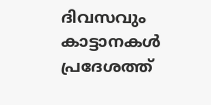ദിവസവും കാട്ടാനകള്‍ പ്രദേശത്ത്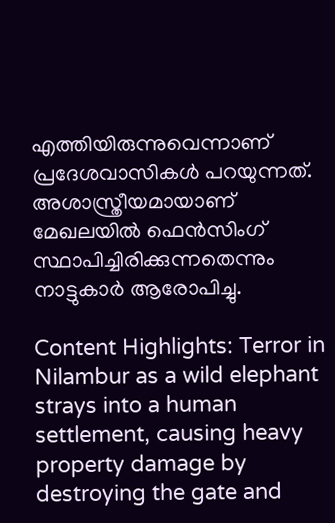എത്തിയിരുന്നുവെന്നാണ് പ്രദേശവാസികള്‍ പറയുന്നത്. അശാസ്ത്രീയമായാണ് മേഖലയില്‍ ഫെന്‍സിംഗ് സ്ഥാപിച്ചിരിക്കുന്നതെന്നും നാട്ടുകാര്‍ ആരോപിച്ചു.

Content Highlights: Terror in Nilambur as a wild elephant strays into a human settlement, causing heavy property damage by destroying the gate and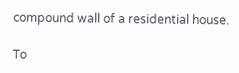compound wall of a residential house.

To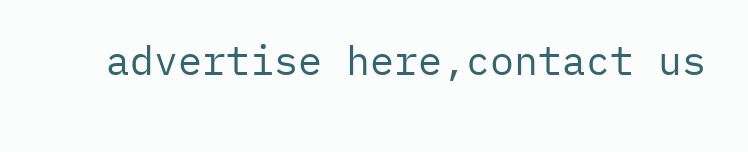advertise here,contact us